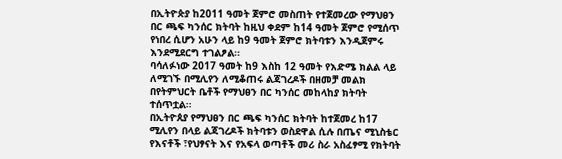በኢትዮጵያ ከ2011 ዓመት ጀምሮ መስጠት የተጀመረው የማህፀን በር ጫፍ ካንሰር ክትባት ከዚህ ቀደም ከ14 ዓመት ጀምሮ የሚሰጥ የነበረ ሲሆን አሁን ላይ ከ9 ዓመት ጀምሮ ክትባቱን እንዲጀምሩ እንደሚደርግ ተገልፆል፡፡
ባሳለፉነው 2017 ዓመት ከ9 እስከ 12 ዓመት የእድሜ ክልል ላይ ለሚገኙ በሚሊየን ለሚቆጠሩ ልጃገረዶች በዘመቻ መልክ በየትምህርት ቤቶች የማህፀን በር ካንሰር መከላከያ ክትባት ተሰጥቷል፡፡
በኢትዮጰያ የማህፀን በር ጫፍ ካንሰር ክትባት ከተጀመረ ከ17 ሚሊየን በላይ ልጃገረዶች ክትባቱን ወስደዋል ሲሉ በጤና ሚኒስቴር የእናቶች ፣የህፃናት እና የአፍላ ወጣቶች መሪ ስራ አስፈፃሚ የክትባት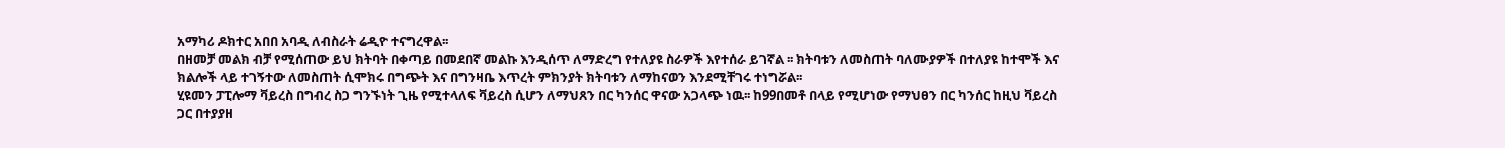አማካሪ ዶክተር አበበ አባዲ ለብስራት ሬዲዮ ተናግረዋል፡፡
በዘመቻ መልክ ብቻ የሚሰጠው ይህ ክትባት በቀጣይ በመደበኛ መልኩ እንዲሰጥ ለማድረግ የተለያዩ ስራዎች እየተሰራ ይገኛል ፡፡ ክትባቱን ለመስጠት ባለሙያዎች በተለያዩ ከተሞች እና ክልሎች ላይ ተገኝተው ለመስጠት ሲሞክሩ በግጭት እና በግንዛቤ እጥረት ምክንያት ክትባቱን ለማከናወን እንደሚቸገሩ ተነግሯል፡፡
ሂዩመን ፓፒሎማ ቫይረስ በግብረ ስጋ ግንኙነት ጊዜ የሚተላለፍ ቫይረስ ሲሆን ለማህጸን በር ካንሰር ዋናው አጋላጭ ነዉ፡፡ ከ99በመቶ በላይ የሚሆነው የማህፀን በር ካንሰር ከዚህ ቫይረስ ጋር በተያያዘ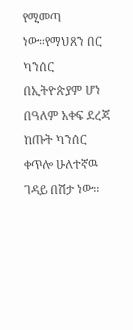የሚመጣ ነው።የማህጸን በር ካንሰር በኢትዮጵያም ሆነ በዓለም አቀፍ ደረጃ ከጡት ካንሰር ቀጥሎ ሁለተኛዉ ገዳይ በሽታ ነው፡፡